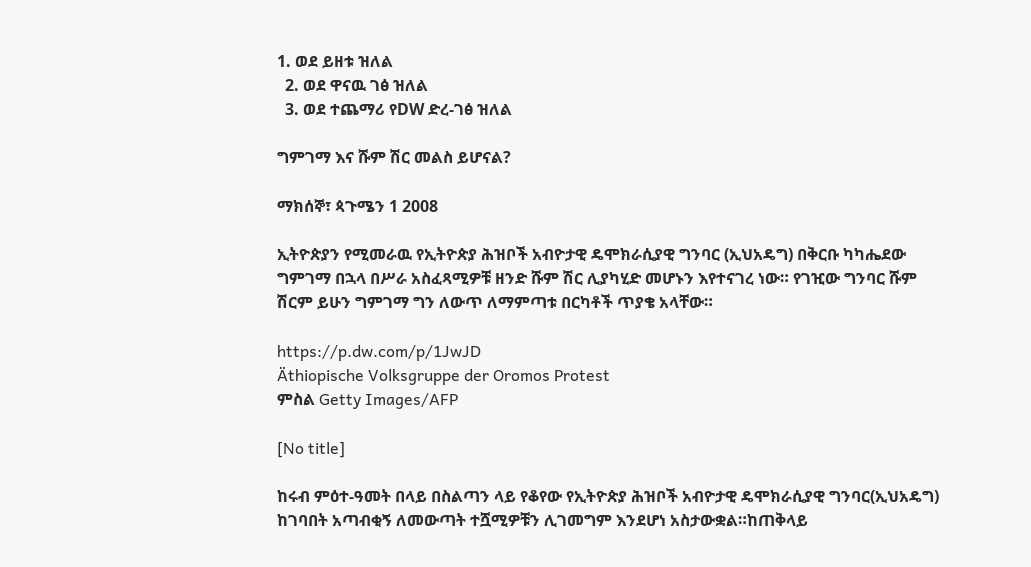1. ወደ ይዘቱ ዝለል
  2. ወደ ዋናዉ ገፅ ዝለል
  3. ወደ ተጨማሪ የDW ድረ-ገፅ ዝለል

ግምገማ እና ሹም ሽር መልስ ይሆናል?

ማክሰኞ፣ ጳጉሜን 1 2008

ኢትዮጵያን የሚመራዉ የኢትዮጵያ ሕዝቦች አብዮታዊ ዴሞክራሲያዊ ግንባር (ኢህአዴግ) በቅርቡ ካካሔደው ግምገማ በኋላ በሥራ አስፈጻሚዎቹ ዘንድ ሹም ሽር ሊያካሂድ መሆኑን እየተናገረ ነው። የገዢው ግንባር ሹም ሽርም ይሁን ግምገማ ግን ለውጥ ለማምጣቱ በርካቶች ጥያቄ አላቸው።

https://p.dw.com/p/1JwJD
Äthiopische Volksgruppe der Oromos Protest
ምስል Getty Images/AFP

[No title]

ከሩብ ምዕተ-ዓመት በላይ በስልጣን ላይ የቆየው የኢትዮጵያ ሕዝቦች አብዮታዊ ዴሞክራሲያዊ ግንባር(ኢህአዴግ) ከገባበት አጣብቂኝ ለመውጣት ተሿሚዎቹን ሊገመግም እንደሆነ አስታውቋል።ከጠቅላይ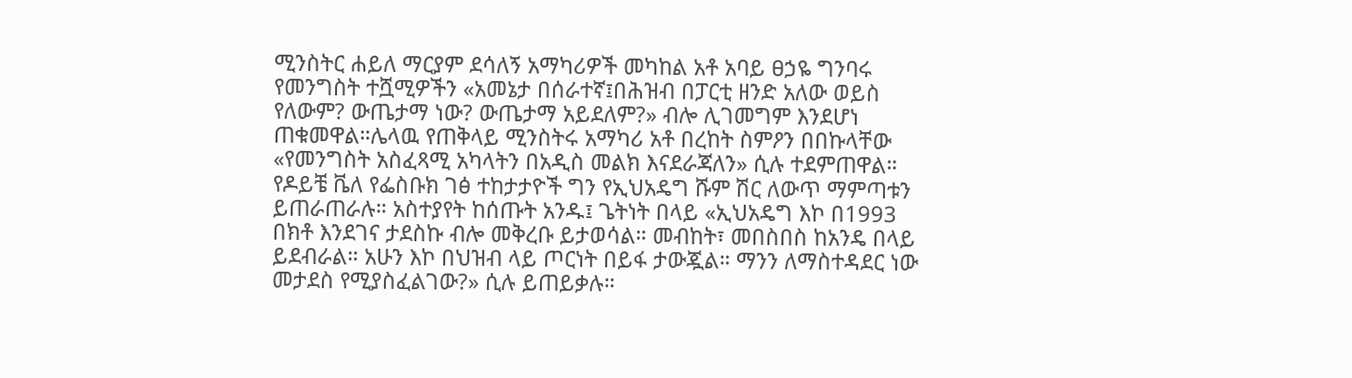ሚንስትር ሐይለ ማርያም ደሳለኝ አማካሪዎች መካከል አቶ አባይ ፀኃዬ ግንባሩ የመንግስት ተሿሚዎችን «አመኔታ በሰራተኛ፤በሕዝብ በፓርቲ ዘንድ አለው ወይስ የለውም? ውጤታማ ነው? ውጤታማ አይደለም?» ብሎ ሊገመግም እንደሆነ ጠቁመዋል።ሌላዉ የጠቅላይ ሚንስትሩ አማካሪ አቶ በረከት ስምዖን በበኩላቸው «የመንግስት አስፈጻሚ አካላትን በአዲስ መልክ እናደራጃለን» ሲሉ ተደምጠዋል።
የዶይቼ ቬለ የፌስቡክ ገፅ ተከታታዮች ግን የኢህአዴግ ሹም ሽር ለውጥ ማምጣቱን ይጠራጠራሉ። አስተያየት ከሰጡት አንዱ፤ ጌትነት በላይ «ኢህአዴግ እኮ በ1993 በክቶ እንደገና ታደስኩ ብሎ መቅረቡ ይታወሳል። መብከት፣ መበስበስ ከአንዴ በላይ ይደብራል። አሁን እኮ በህዝብ ላይ ጦርነት በይፋ ታውጇል። ማንን ለማስተዳደር ነው መታደስ የሚያስፈልገው?» ሲሉ ይጠይቃሉ።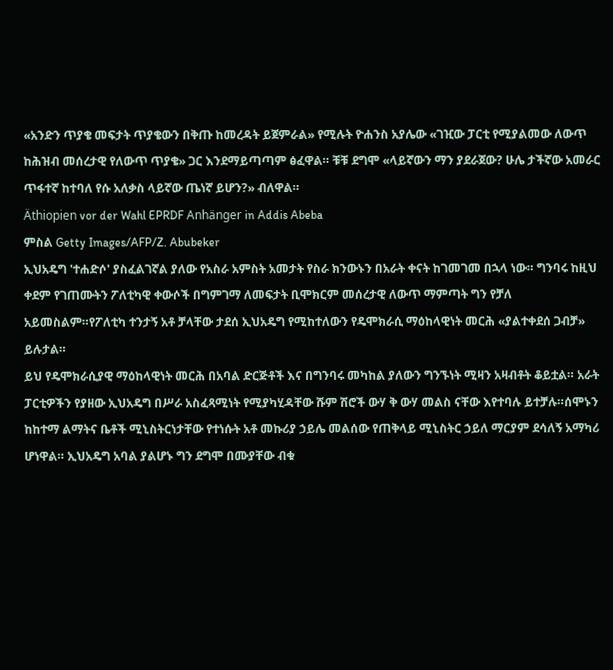«አንድን ጥያቄ መፍታት ጥያቄውን በቅጡ ከመረዳት ይጀምራል» የሚሉት ዮሐንስ አያሌው «ገዢው ፓርቲ የሚያልመው ለውጥ ከሕዝብ መሰረታዊ የለውጥ ጥያቄ» ጋር እንደማይጣጣም ፅፈዋል። ቹቹ ደግሞ «ላይኛውን ማን ያደራጀው? ሁሌ ታችኛው አመራር ጥፋተኛ ከተባለ የሱ አለቃስ ላይኛው ጤነኛ ይሆን?» ብለዋል።
Äthiopien vor der Wahl EPRDF Anhänger in Addis Abeba
ምስል Getty Images/AFP/Z. Abubeker
ኢህአዴግ 'ተሐድሶ' ያስፈልገኛል ያለው የአስራ አምስት አመታት የስራ ክንውኑን በአራት ቀናት ከገመገመ በኋላ ነው። ግንባሩ ከዚህ ቀደም የገጠሙትን ፖለቲካዊ ቀውሶች በግምገማ ለመፍታት ቢሞክርም መሰረታዊ ለውጥ ማምጣት ግን የቻለ አይመስልም።የፖለቲካ ተንታኝ አቶ ቻላቸው ታደሰ ኢህአዴግ የሚከተለውን የዴሞክራሲ ማዕከላዊነት መርሕ «ያልተቀደሰ ጋብቻ» ይሉታል።
ይህ የዴሞክራሲያዊ ማዕከላዊነት መርሕ በአባል ድርጅቶች እና በግንባሩ መካከል ያለውን ግንኙነት ሚዛን አዛብቶት ቆይቷል። አራት ፓርቲዎችን የያዘው ኢህአዴግ በሥራ አስፈጻሚነት የሚያካሂዳቸው ሹም ሽሮች ውሃ ቅ ውሃ መልስ ናቸው እየተባሉ ይተቻሉ።ሰሞኑን ከከተማ ልማትና ቤቶች ሚኒስትርነታቸው የተነሱት አቶ መኩሪያ ኃይሌ መልሰው የጠቅላይ ሚኒስትር ኃይለ ማርያም ደሳለኝ አማካሪ ሆነዋል። ኢህአዴግ አባል ያልሆኑ ግን ደግሞ በሙያቸው ብቁ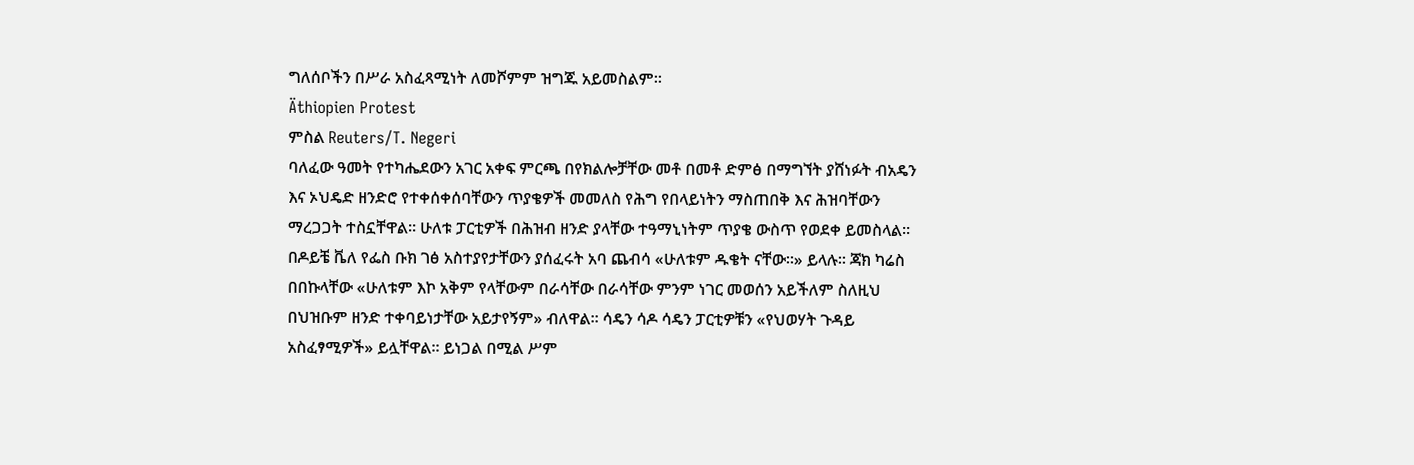ግለሰቦችን በሥራ አስፈጻሚነት ለመሾምም ዝግጁ አይመስልም።
Äthiopien Protest
ምስል Reuters/T. Negeri
ባለፈው ዓመት የተካሔደውን አገር አቀፍ ምርጫ በየክልሎቻቸው መቶ በመቶ ድምፅ በማግኘት ያሸነፉት ብአዴን እና ኦህዴድ ዘንድሮ የተቀሰቀሰባቸውን ጥያቄዎች መመለስ የሕግ የበላይነትን ማስጠበቅ እና ሕዝባቸውን ማረጋጋት ተስኗቸዋል። ሁለቱ ፓርቲዎች በሕዝብ ዘንድ ያላቸው ተዓማኒነትም ጥያቄ ውስጥ የወደቀ ይመስላል። በዶይቼ ቬለ የፌስ ቡክ ገፅ አስተያየታቸውን ያሰፈሩት አባ ጨብሳ «ሁለቱም ዱቄት ናቸው።» ይላሉ። ጃክ ካሬስ በበኩላቸው «ሁለቱም እኮ አቅም የላቸውም በራሳቸው በራሳቸው ምንም ነገር መወሰን አይችለም ስለዚህ በህዝቡም ዘንድ ተቀባይነታቸው አይታየኝም» ብለዋል። ሳዴን ሳዶ ሳዴን ፓርቲዎቹን «የህወሃት ጉዳይ አስፈፃሚዎች» ይሏቸዋል። ይነጋል በሚል ሥም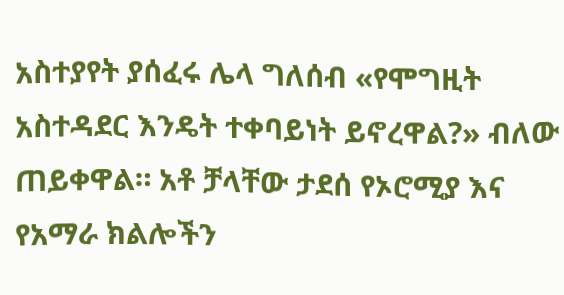አስተያየት ያሰፈሩ ሌላ ግለሰብ «የሞግዚት አስተዳደር እንዴት ተቀባይነት ይኖረዋል?» ብለው ጠይቀዋል። አቶ ቻላቸው ታደሰ የኦሮሚያ እና የአማራ ክልሎችን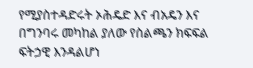የሚያስተዳድሩት ኦሕዴድ እና ብአዴን እና በግንባሩ መካከል ያለው የስልጫን ክፍፍል ፍትኃዊ እንዳልሆነ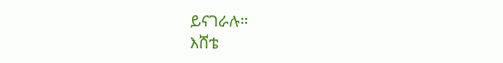ይናገራሉ።
እሸቴ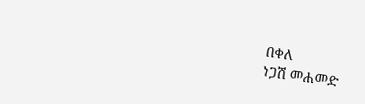በቀለ
ነጋሽ መሐመድ